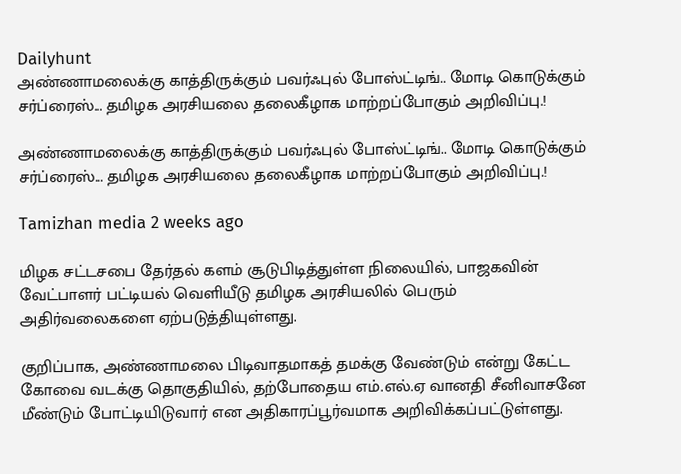Dailyhunt
அண்ணாமலைக்கு காத்திருக்கும் பவர்ஃபுல் போஸ்ட்டிங்.. மோடி கொடுக்கும் சர்ப்ரைஸ்... தமிழக அரசியலை தலைகீழாக மாற்றப்போகும் அறிவிப்பு.!

அண்ணாமலைக்கு காத்திருக்கும் பவர்ஃபுல் போஸ்ட்டிங்.. மோடி கொடுக்கும் சர்ப்ரைஸ்... தமிழக அரசியலை தலைகீழாக மாற்றப்போகும் அறிவிப்பு.!

Tamizhan media 2 weeks ago

மிழக சட்டசபை தேர்தல் களம் சூடுபிடித்துள்ள நிலையில், பாஜகவின் வேட்பாளர் பட்டியல் வெளியீடு தமிழக அரசியலில் பெரும் அதிர்வலைகளை ஏற்படுத்தியுள்ளது.

குறிப்பாக, அண்ணாமலை பிடிவாதமாகத் தமக்கு வேண்டும் என்று கேட்ட கோவை வடக்கு தொகுதியில், தற்போதைய எம்.எல்.ஏ வானதி சீனிவாசனே மீண்டும் போட்டியிடுவார் என அதிகாரப்பூர்வமாக அறிவிக்கப்பட்டுள்ளது.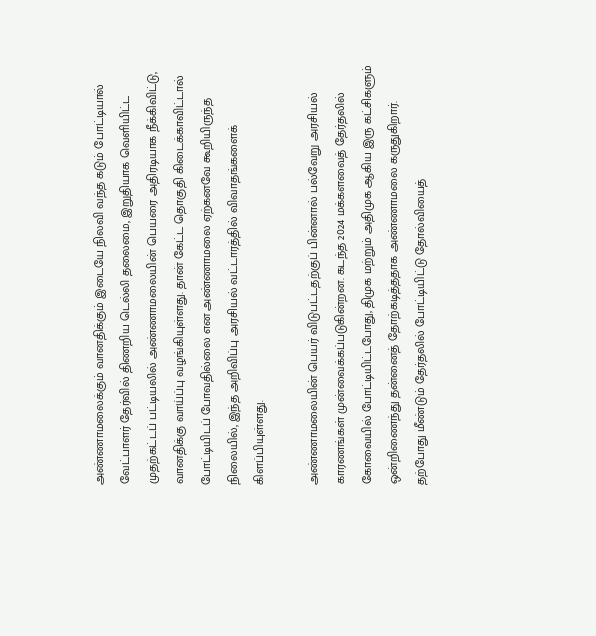அண்ணாமலைக்கும் வானதிக்கும் இடையே நிலவி வந்த கடும் போட்டியால் வேட்பாளர் தேர்வில் திணறிய டெல்லி தலைமை, இறுதியாக வெளியிட்ட முதற்கட்டப் பட்டியலில் அண்ணாமலையின் பெயரை அதிரடியாக நீக்கிவிட்டு, வானதிக்கு வாய்ப்பு வழங்கியுள்ளது. தான் கேட்ட தொகுதி கிடைக்காவிட்டால் போட்டியிடப் போவதில்லை என அண்ணாமலை ஏற்கனவே கூறியிருந்த நிலையில், இந்த அறிவிப்பு அரசியல் வட்டாரத்தில் விவாதங்களைக் கிளப்பியுள்ளது.

அண்ணாமலையின் பெயர் விடுபட்டதற்குப் பின்னால் பல்வேறு அரசியல் காரணங்கள் முன்வைக்கப்படுகின்றன. கடந்த 2024 மக்களவைத் தேர்தலில் கோவையில் போட்டியிட்டபோது, திமுக மற்றும் அதிமுக ஆகிய இரு கட்சிகளும் ஒன்றிணைந்து தன்னைத் தோற்கடித்ததாக அண்ணாமலை கருதுகிறார். தற்போது மீண்டும் தேர்தலில் போட்டியிட்டு தோல்வியைத்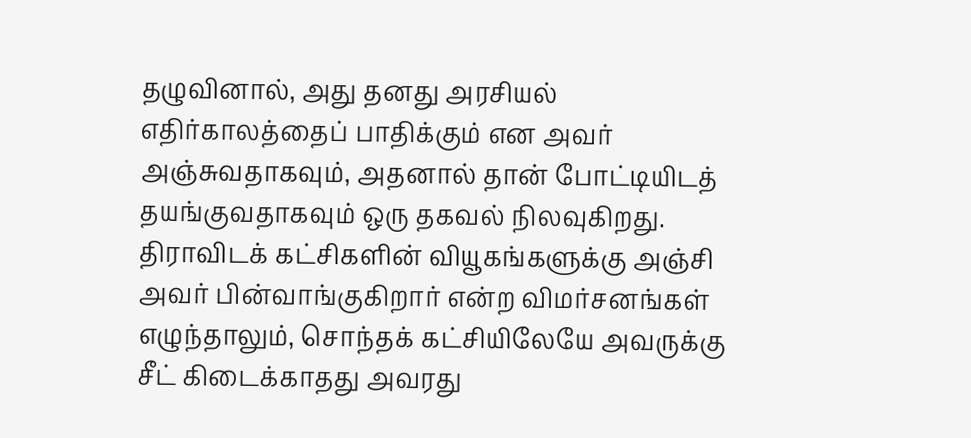தழுவினால், அது தனது அரசியல் எதிர்காலத்தைப் பாதிக்கும் என அவர் அஞ்சுவதாகவும், அதனால் தான் போட்டியிடத் தயங்குவதாகவும் ஒரு தகவல் நிலவுகிறது. திராவிடக் கட்சிகளின் வியூகங்களுக்கு அஞ்சி அவர் பின்வாங்குகிறார் என்ற விமர்சனங்கள் எழுந்தாலும், சொந்தக் கட்சியிலேயே அவருக்கு சீட் கிடைக்காதது அவரது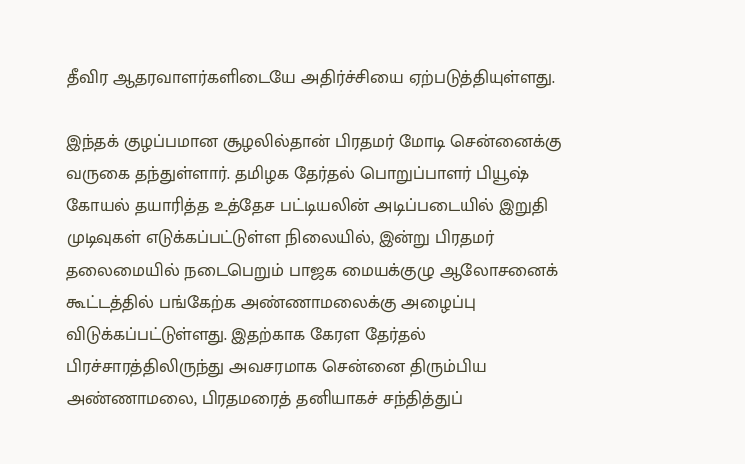தீவிர ஆதரவாளர்களிடையே அதிர்ச்சியை ஏற்படுத்தியுள்ளது.

இந்தக் குழப்பமான சூழலில்தான் பிரதமர் மோடி சென்னைக்கு வருகை தந்துள்ளார். தமிழக தேர்தல் பொறுப்பாளர் பியூஷ் கோயல் தயாரித்த உத்தேச பட்டியலின் அடிப்படையில் இறுதி முடிவுகள் எடுக்கப்பட்டுள்ள நிலையில், இன்று பிரதமர் தலைமையில் நடைபெறும் பாஜக மையக்குழு ஆலோசனைக் கூட்டத்தில் பங்கேற்க அண்ணாமலைக்கு அழைப்பு விடுக்கப்பட்டுள்ளது. இதற்காக கேரள தேர்தல் பிரச்சாரத்திலிருந்து அவசரமாக சென்னை திரும்பிய அண்ணாமலை, பிரதமரைத் தனியாகச் சந்தித்துப்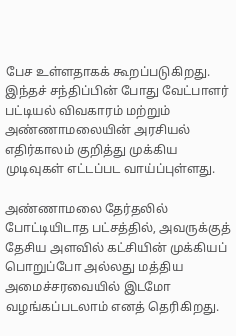பேச உள்ளதாகக் கூறப்படுகிறது. இந்தச் சந்திப்பின் போது வேட்பாளர் பட்டியல் விவகாரம் மற்றும் அண்ணாமலையின் அரசியல் எதிர்காலம் குறித்து முக்கிய முடிவுகள் எட்டப்பட வாய்ப்புள்ளது.

அண்ணாமலை தேர்தலில் போட்டியிடாத பட்சத்தில், அவருக்குத் தேசிய அளவில் கட்சியின் முக்கியப் பொறுப்போ அல்லது மத்திய அமைச்சரவையில் இடமோ வழங்கப்படலாம் எனத் தெரிகிறது.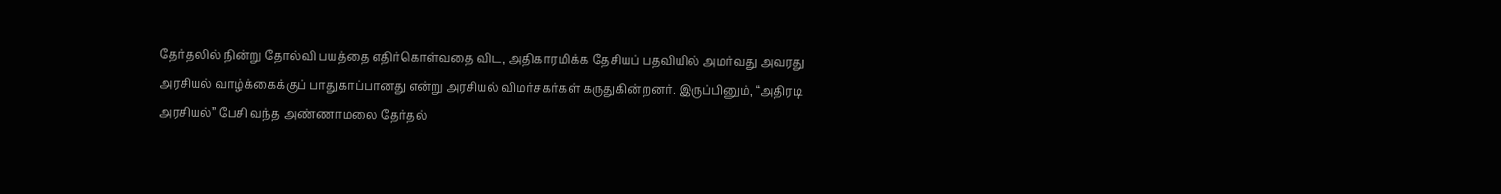தேர்தலில் நின்று தோல்வி பயத்தை எதிர்கொள்வதை விட, அதிகாரமிக்க தேசியப் பதவியில் அமர்வது அவரது அரசியல் வாழ்க்கைக்குப் பாதுகாப்பானது என்று அரசியல் விமர்சகர்கள் கருதுகின்றனர். இருப்பினும், “அதிரடி அரசியல்” பேசி வந்த அண்ணாமலை தேர்தல்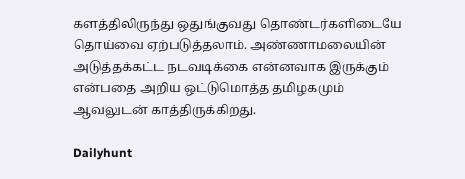களத்திலிருந்து ஒதுங்குவது தொண்டர்களிடையே தொய்வை ஏற்படுத்தலாம். அண்ணாமலையின் அடுத்தக்கட்ட நடவடிக்கை என்னவாக இருக்கும் என்பதை அறிய ஒட்டுமொத்த தமிழகமும் ஆவலுடன் காத்திருக்கிறது.

Dailyhunt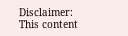Disclaimer: This content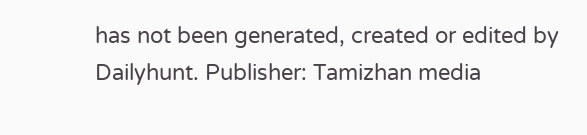has not been generated, created or edited by Dailyhunt. Publisher: Tamizhan media